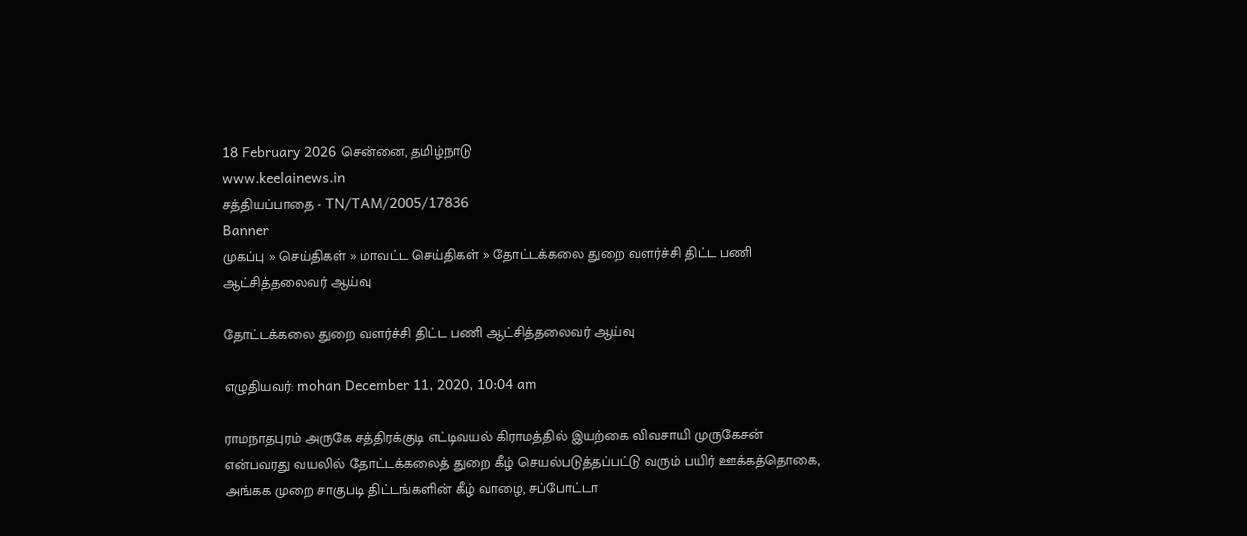18 February 2026 சென்னை, தமிழ்நாடு
www.keelainews.in
சத்தியப்பாதை - TN/TAM/2005/17836
Banner
முகப்பு » செய்திகள் » மாவட்ட செய்திகள் » தோட்டக்கலை துறை வளர்ச்சி திட்ட பணி ஆட்சித்தலைவர் ஆய்வு

தோட்டக்கலை துறை வளர்ச்சி திட்ட பணி ஆட்சித்தலைவர் ஆய்வு

எழுதியவர்: mohan December 11, 2020, 10:04 am

ராமநாதபுரம் அருகே சத்திரக்குடி எட்டிவயல் கிராமத்தில் இயற்கை விவசாயி முருகேசன் என்பவரது வயலில் தோட்டக்கலைத் துறை கீழ் செயல்படுத்தப்பட்டு வரும் பயிர் ஊக்கத்தொகை, அங்கக முறை சாகுபடி திட்டங்களின் கீழ் வாழை, சப்போட்டா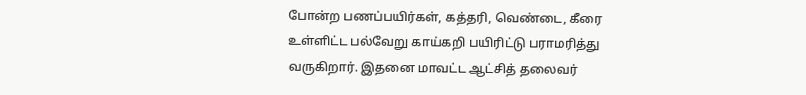போன்ற பணப்பயிர்கள், கத்தரி, வெண்டை, கீரை உள்ளிட்ட பல்வேறு காய்கறி பயிரிட்டு பராமரித்து வருகிறார். இதனை மாவட்ட ஆட்சித் தலைவர்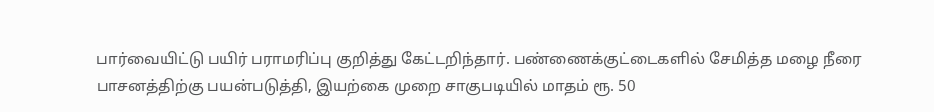பார்வையிட்டு பயிர் பராமரிப்பு குறித்து கேட்டறிந்தார். பண்ணைக்குட்டைகளில் சேமித்த மழை நீரை பாசனத்திற்கு பயன்படுத்தி, இயற்கை முறை சாகுபடியில் மாதம் ரூ. 50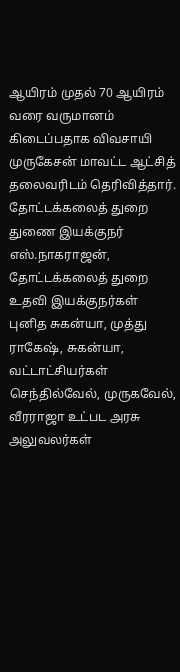ஆயிரம் முதல் 70 ஆயிரம் வரை வருமானம் கிடைப்பதாக விவசாயி முருகேசன் மாவட்ட ஆட்சித் தலைவரிடம் தெரிவித்தார். தோட்டக்கலைத் துறை துணை இயக்குநர் எஸ்.நாகராஜன், தோட்டக்கலைத் துறை உதவி இயக்குநர்கள் புனித சுகன்யா, முத்து ராகேஷ், சுகன்யா, வட்டாட்சியர்கள் செந்தில்வேல், முருகவேல், வீரராஜா உட்பட அரசு அலுவலர்கள்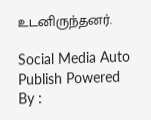உடனிருந்தனர்.

Social Media Auto Publish Powered By :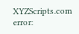XYZScripts.com
error: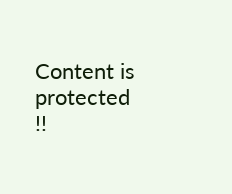Content is protected !!